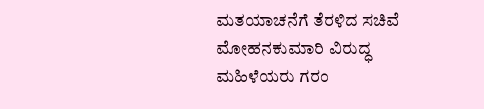ಮತಯಾಚನೆಗೆ ತೆರಳಿದ ಸಚಿವೆ ಮೋಹನಕುಮಾರಿ ವಿರುದ್ಧ ಮಹಿಳೆಯರು ಗರಂ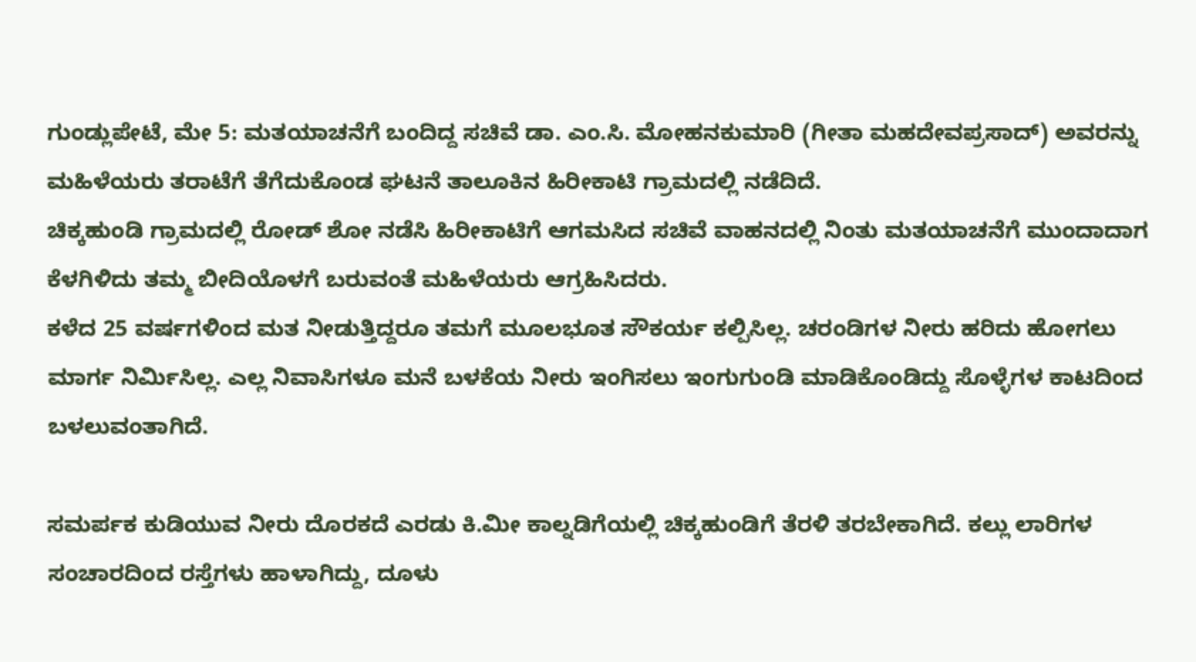ಗುಂಡ್ಲುಪೇಟೆ, ಮೇ 5: ಮತಯಾಚನೆಗೆ ಬಂದಿದ್ದ ಸಚಿವೆ ಡಾ. ಎಂ.ಸಿ. ಮೋಹನಕುಮಾರಿ (ಗೀತಾ ಮಹದೇವಪ್ರಸಾದ್) ಅವರನ್ನು ಮಹಿಳೆಯರು ತರಾಟೆಗೆ ತೆಗೆದುಕೊಂಡ ಘಟನೆ ತಾಲೂಕಿನ ಹಿರೀಕಾಟಿ ಗ್ರಾಮದಲ್ಲಿ ನಡೆದಿದೆ.
ಚಿಕ್ಕಹುಂಡಿ ಗ್ರಾಮದಲ್ಲಿ ರೋಡ್ ಶೋ ನಡೆಸಿ ಹಿರೀಕಾಟಿಗೆ ಆಗಮಸಿದ ಸಚಿವೆ ವಾಹನದಲ್ಲಿ ನಿಂತು ಮತಯಾಚನೆಗೆ ಮುಂದಾದಾಗ ಕೆಳಗಿಳಿದು ತಮ್ಮ ಬೀದಿಯೊಳಗೆ ಬರುವಂತೆ ಮಹಿಳೆಯರು ಆಗ್ರಹಿಸಿದರು.
ಕಳೆದ 25 ವರ್ಷಗಳಿಂದ ಮತ ನೀಡುತ್ತಿದ್ದರೂ ತಮಗೆ ಮೂಲಭೂತ ಸೌಕರ್ಯ ಕಲ್ಪಿಸಿಲ್ಲ. ಚರಂಡಿಗಳ ನೀರು ಹರಿದು ಹೋಗಲು ಮಾರ್ಗ ನಿರ್ಮಿಸಿಲ್ಲ. ಎಲ್ಲ ನಿವಾಸಿಗಳೂ ಮನೆ ಬಳಕೆಯ ನೀರು ಇಂಗಿಸಲು ಇಂಗುಗುಂಡಿ ಮಾಡಿಕೊಂಡಿದ್ದು ಸೊಳ್ಳೆಗಳ ಕಾಟದಿಂದ ಬಳಲುವಂತಾಗಿದೆ.

ಸಮರ್ಪಕ ಕುಡಿಯುವ ನೀರು ದೊರಕದೆ ಎರಡು ಕಿ.ಮೀ ಕಾಲ್ನಡಿಗೆಯಲ್ಲಿ ಚಿಕ್ಕಹುಂಡಿಗೆ ತೆರಳಿ ತರಬೇಕಾಗಿದೆ. ಕಲ್ಲು ಲಾರಿಗಳ ಸಂಚಾರದಿಂದ ರಸ್ತೆಗಳು ಹಾಳಾಗಿದ್ದು, ದೂಳು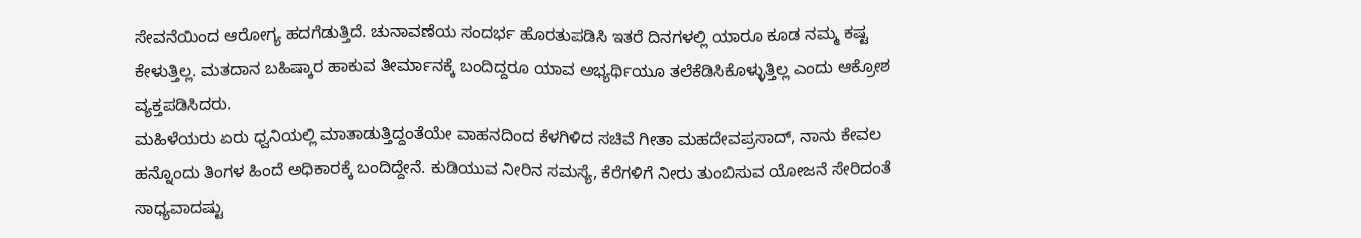ಸೇವನೆಯಿಂದ ಆರೋಗ್ಯ ಹದಗೆಡುತ್ತಿದೆ. ಚುನಾವಣೆಯ ಸಂದರ್ಭ ಹೊರತುಪಡಿಸಿ ಇತರೆ ದಿನಗಳಲ್ಲಿ ಯಾರೂ ಕೂಡ ನಮ್ಮ ಕಷ್ಟ ಕೇಳುತ್ತಿಲ್ಲ. ಮತದಾನ ಬಹಿಷ್ಕಾರ ಹಾಕುವ ತೀರ್ಮಾನಕ್ಕೆ ಬಂದಿದ್ದರೂ ಯಾವ ಅಭ್ಯರ್ಥಿಯೂ ತಲೆಕೆಡಿಸಿಕೊಳ್ಳುತ್ತಿಲ್ಲ ಎಂದು ಆಕ್ರೋಶ ವ್ಯಕ್ತಪಡಿಸಿದರು.
ಮಹಿಳೆಯರು ಏರು ಧ್ವನಿಯಲ್ಲಿ ಮಾತಾಡುತ್ತಿದ್ದಂತೆಯೇ ವಾಹನದಿಂದ ಕೆಳಗಿಳಿದ ಸಚಿವೆ ಗೀತಾ ಮಹದೇವಪ್ರಸಾದ್, ನಾನು ಕೇವಲ ಹನ್ನೊಂದು ತಿಂಗಳ ಹಿಂದೆ ಅಧಿಕಾರಕ್ಕೆ ಬಂದಿದ್ದೇನೆ. ಕುಡಿಯುವ ನೀರಿನ ಸಮಸ್ಯೆ, ಕೆರೆಗಳಿಗೆ ನೀರು ತುಂಬಿಸುವ ಯೋಜನೆ ಸೇರಿದಂತೆ ಸಾಧ್ಯವಾದಷ್ಟು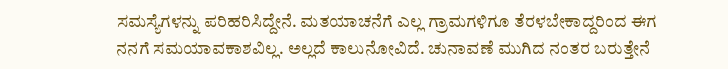ಸಮಸ್ಯೆಗಳನ್ನು ಪರಿಹರಿಸಿದ್ದೇನೆ. ಮತಯಾಚನೆಗೆ ಎಲ್ಲ ಗ್ರಾಮಗಳಿಗೂ ತೆರಳಬೇಕಾದ್ದರಿಂದ ಈಗ ನನಗೆ ಸಮಯಾವಕಾಶವಿಲ್ಲ. ಅಲ್ಲದೆ ಕಾಲುನೋವಿದೆ. ಚುನಾವಣೆ ಮುಗಿದ ನಂತರ ಬರುತ್ತೇನೆ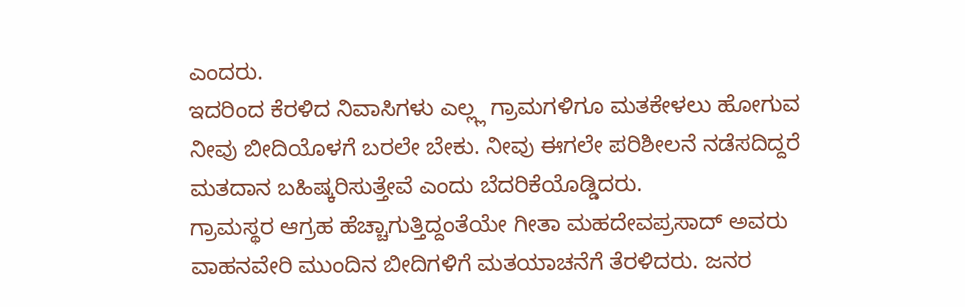ಎಂದರು.
ಇದರಿಂದ ಕೆರಳಿದ ನಿವಾಸಿಗಳು ಎಲ್ಲ್ಲ ಗ್ರಾಮಗಳಿಗೂ ಮತಕೇಳಲು ಹೋಗುವ ನೀವು ಬೀದಿಯೊಳಗೆ ಬರಲೇ ಬೇಕು. ನೀವು ಈಗಲೇ ಪರಿಶೀಲನೆ ನಡೆಸದಿದ್ದರೆ ಮತದಾನ ಬಹಿಷ್ಕರಿಸುತ್ತೇವೆ ಎಂದು ಬೆದರಿಕೆಯೊಡ್ಡಿದರು.
ಗ್ರಾಮಸ್ಥರ ಆಗ್ರಹ ಹೆಚ್ಚಾಗುತ್ತಿದ್ದಂತೆಯೇ ಗೀತಾ ಮಹದೇವಪ್ರಸಾದ್ ಅವರು ವಾಹನವೇರಿ ಮುಂದಿನ ಬೀದಿಗಳಿಗೆ ಮತಯಾಚನೆಗೆ ತೆರಳಿದರು. ಜನರ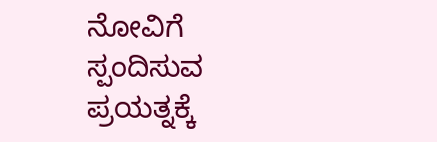ನೋವಿಗೆ ಸ್ಪಂದಿಸುವ ಪ್ರಯತ್ನಕ್ಕೆ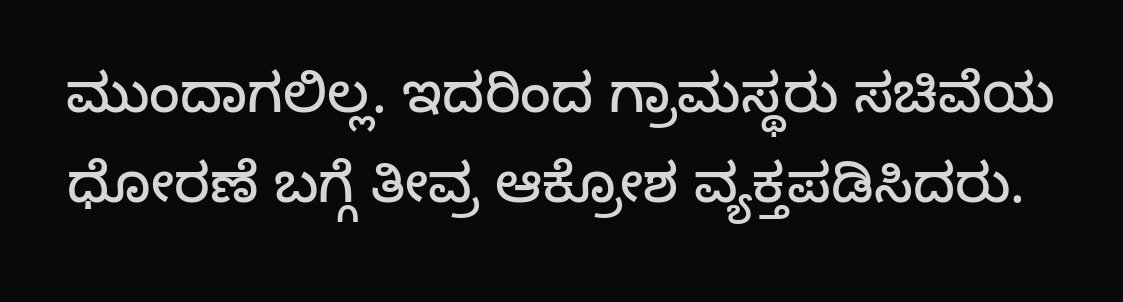ಮುಂದಾಗಲಿಲ್ಲ. ಇದರಿಂದ ಗ್ರಾಮಸ್ಥರು ಸಚಿವೆಯ ಧೋರಣೆ ಬಗ್ಗೆ ತೀವ್ರ ಆಕ್ರೋಶ ವ್ಯಕ್ತಪಡಿಸಿದರು.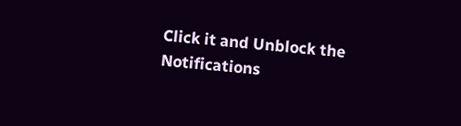Click it and Unblock the Notifications